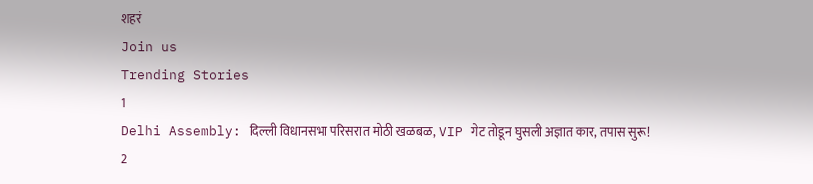शहरं
Join us
Trending Stories
1
Delhi Assembly: दिल्ली विधानसभा परिसरात मोठी खळबळ, VIP गेट तोडून घुसली अज्ञात कार, तपास सुरू!
2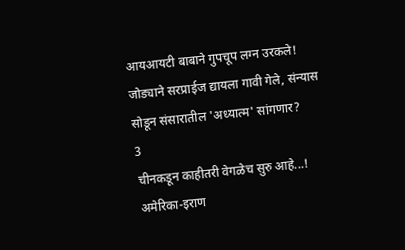आयआयटी बाबाने गुपचूप लग्न उरकले! जोड्याने सरप्राईज द्यायला गावी गेले, संन्यास सोडून संसारातील 'अध्यात्म' सांगणार?
3
चीनकडून काहीतरी वेगळेच सुरु आहे...! अमेरिका-इराण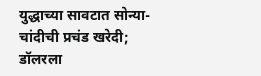युद्धाच्या सावटात सोन्या-चांदीची प्रचंड खरेदी; डॉलरला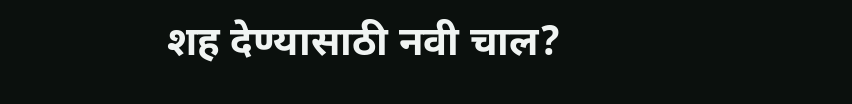शह देण्यासाठी नवी चाल?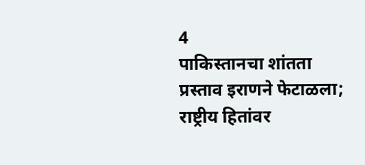4
पाकिस्तानचा शांतता प्रस्ताव इराणने फेटाळला; राष्ट्रीय हितांवर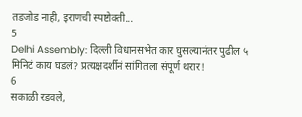तडजोड नाही, इराणची स्पष्टोक्ती...
5
Delhi Assembly: दिल्ली विधानसभेत कार घुसल्यानंतर पुढील ५ मिनिटं काय घडलं? प्रत्यक्षदर्शीनं सांगितला संपूर्ण थरार!
6
सकाळी रडवले,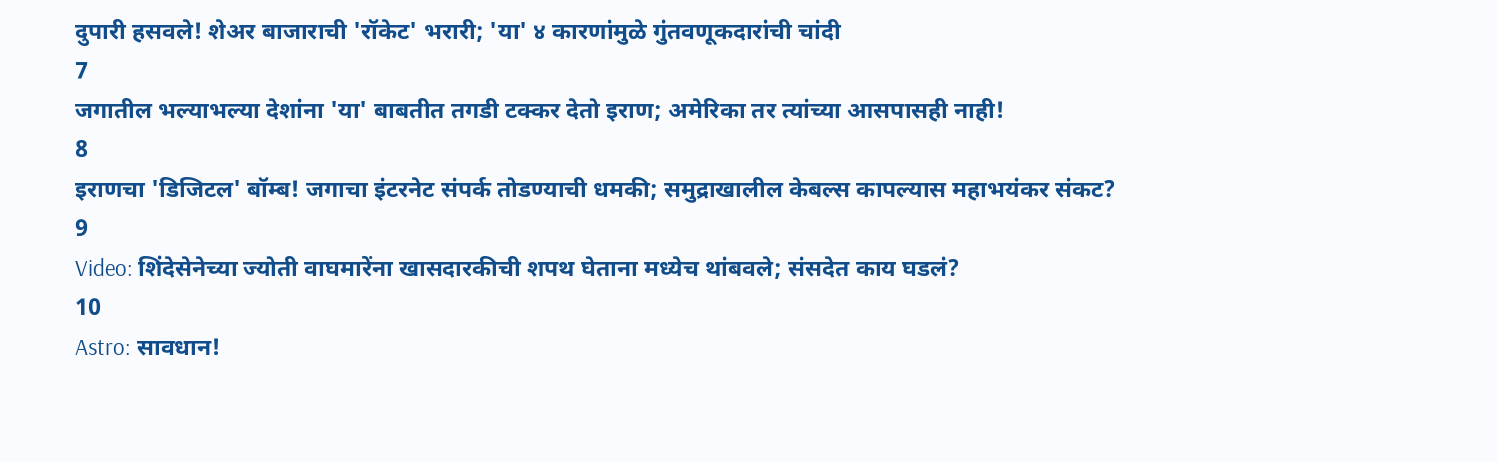दुपारी हसवले! शेअर बाजाराची 'रॉकेट' भरारी; 'या' ४ कारणांमुळे गुंतवणूकदारांची चांदी
7
जगातील भल्याभल्या देशांना 'या' बाबतीत तगडी टक्कर देतो इराण; अमेरिका तर त्यांच्या आसपासही नाही!
8
इराणचा 'डिजिटल' बॉम्ब! जगाचा इंटरनेट संपर्क तोडण्याची धमकी; समुद्राखालील केबल्स कापल्यास महाभयंकर संकट?
9
Video: शिंदेसेनेच्या ज्योती वाघमारेंना खासदारकीची शपथ घेताना मध्येच थांबवले; संसदेत काय घडलं?
10
Astro: सावधान!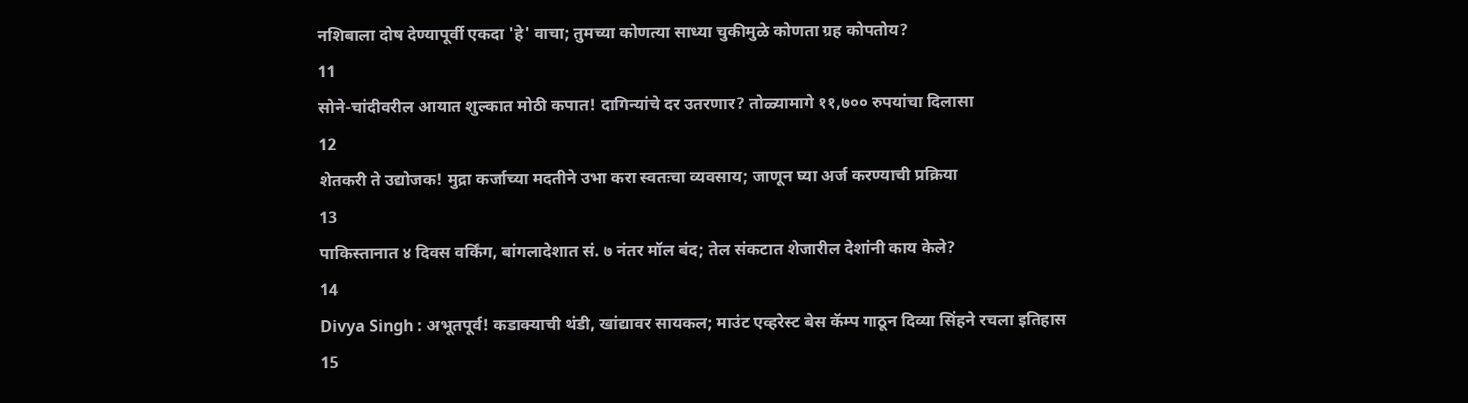नशिबाला दोष देण्यापूर्वी एकदा 'हे' वाचा; तुमच्या कोणत्या साध्या चुकीमुळे कोणता ग्रह कोपतोय?
11
सोने-चांदीवरील आयात शुल्कात मोठी कपात! दागिन्यांचे दर उतरणार? तोळ्यामागे ११,७०० रुपयांचा दिलासा
12
शेतकरी ते उद्योजक! मुद्रा कर्जाच्या मदतीने उभा करा स्वतःचा व्यवसाय; जाणून घ्या अर्ज करण्याची प्रक्रिया
13
पाकिस्तानात ४ दिवस वर्किंग, बांगलादेशात सं. ७ नंतर मॉल बंद; तेल संकटात शेजारील देशांनी काय केले?
14
Divya Singh : अभूतपूर्व! कडाक्याची थंडी, खांद्यावर सायकल; माउंट एव्हरेस्ट बेस कॅम्प गाठून दिव्या सिंहने रचला इतिहास
15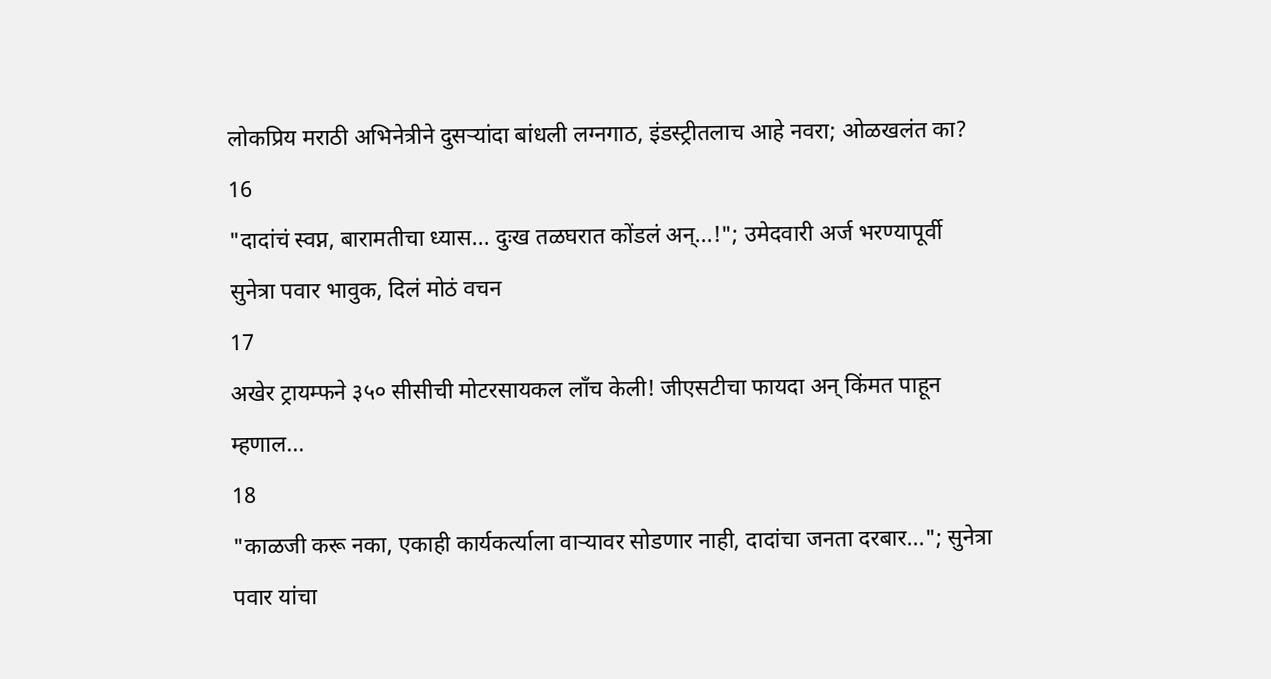लोकप्रिय मराठी अभिनेत्रीने दुसऱ्यांदा बांधली लग्नगाठ, इंडस्ट्रीतलाच आहे नवरा; ओळखलंत का?
16
"दादांचं स्वप्न, बारामतीचा ध्यास... दुःख तळघरात कोंडलं अन्...!"; उमेदवारी अर्ज भरण्यापूर्वी सुनेत्रा पवार भावुक, दिलं मोठं वचन
17
अखेर ट्रायम्फने ३५० सीसीची मोटरसायकल लाँच केली! जीएसटीचा फायदा अन् किंमत पाहून म्हणाल...
18
"काळजी करू नका, एकाही कार्यकर्त्याला वाऱ्यावर सोडणार नाही, दादांचा जनता दरबार..."; सुनेत्रा पवार यांचा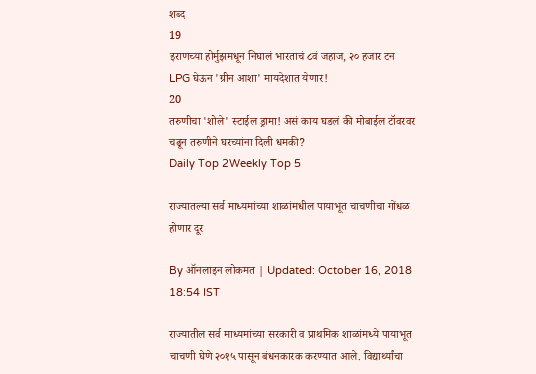शब्द
19
इराणच्या होर्मुझमधून निघालं भारताचं ८वं जहाज, २० हजार टन LPG घेऊन 'ग्रीन आशा' मायदेशात येणार!
20
तरुणीचा 'शोले' स्टाईल ड्रामा! असं काय घडलं की मोबाईल टॉवरवर चढून तरुणीने घरच्यांना दिली धमकी?
Daily Top 2Weekly Top 5

राज्यातल्या सर्व माध्यमांच्या शाळांमधील पायाभूत चाचणीचा गोंधळ होणार दूर

By ऑनलाइन लोकमत | Updated: October 16, 2018 18:54 IST

राज्यातील सर्व माध्यमांच्या सरकारी व प्राथमिक शाळांमध्ये पायाभूत चाचणी घेणे २०१५ पासून बंधनकारक करण्यात आले. विद्यार्थ्यांचा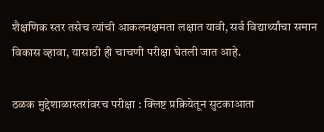शैक्षणिक स्तर तसेच त्यांची आकलनक्षमता लक्षात यावी, सर्व विद्यार्थ्यांचा समान विकास व्हावा, यासाठी ही चाचणी परीक्षा घेतली जात आहे.

ठळक मुद्देशाळास्तरांवरच परीक्षा : क्लिष्ट प्रक्रियेतून सुटकाआता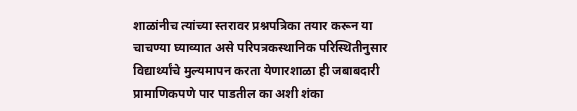शाळांनीच त्यांच्या स्तरावर प्रश्नपत्रिका तयार करून या चाचण्या घ्याव्यात असे परिपत्रकस्थानिक परिस्थितीनुसार विद्यार्थ्यांचे मुल्यमापन करता येणारशाळा ही जबाबदारी प्रामाणिकपणे पार पाडतील का अशी शंका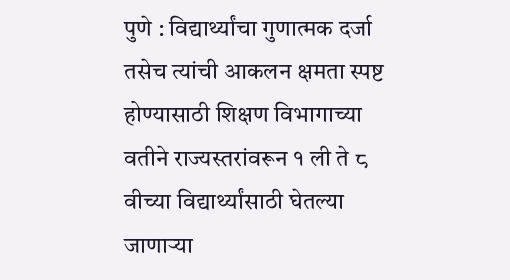पुणे : विद्यार्थ्यांचा गुणात्मक दर्जा तसेच त्यांची आकलन क्षमता स्पष्ट होण्यासाठी शिक्षण विभागाच्या वतीने राज्यस्तरांवरून १ ली ते ८ वीच्या विद्यार्थ्यांसाठी घेतल्या जाणाऱ्या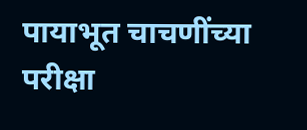पायाभूत चाचणींच्या परीक्षा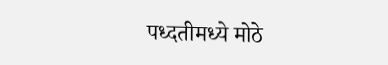पध्दतीमध्ये मोठे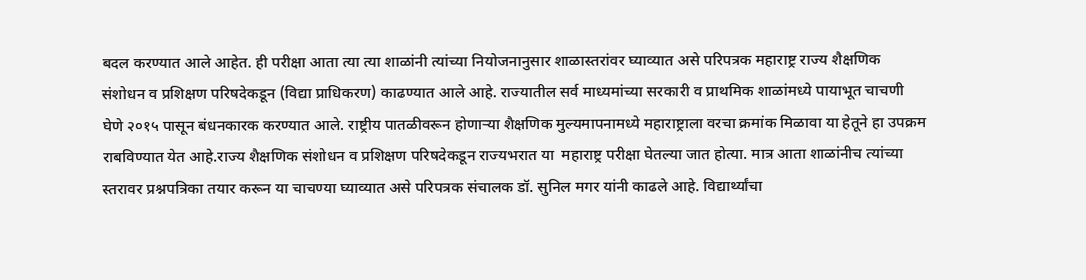बदल करण्यात आले आहेत. ही परीक्षा आता त्या त्या शाळांनी त्यांच्या नियोजनानुसार शाळास्तरांवर घ्याव्यात असे परिपत्रक महाराष्ट्र राज्य शैक्षणिक संशोधन व प्रशिक्षण परिषदेकडून (विद्या प्राधिकरण) काढण्यात आले आहे. राज्यातील सर्व माध्यमांच्या सरकारी व प्राथमिक शाळांमध्ये पायाभूत चाचणी घेणे २०१५ पासून बंधनकारक करण्यात आले. राष्ट्रीय पातळीवरून होणाऱ्या शैक्षणिक मुल्यमापनामध्ये महाराष्ट्राला वरचा क्रमांक मिळावा या हेतूने हा उपक्रम राबविण्यात येत आहे.राज्य शैक्षणिक संशोधन व प्रशिक्षण परिषदेकडून राज्यभरात या  महाराष्ट्र परीक्षा घेतल्या जात होत्या. मात्र आता शाळांनीच त्यांच्या स्तरावर प्रश्नपत्रिका तयार करून या चाचण्या घ्याव्यात असे परिपत्रक संचालक डॉ. सुनिल मगर यांनी काढले आहे. विद्यार्थ्यांचा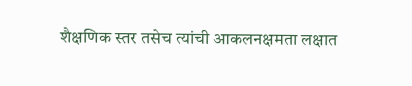शैक्षणिक स्तर तसेच त्यांची आकलनक्षमता लक्षात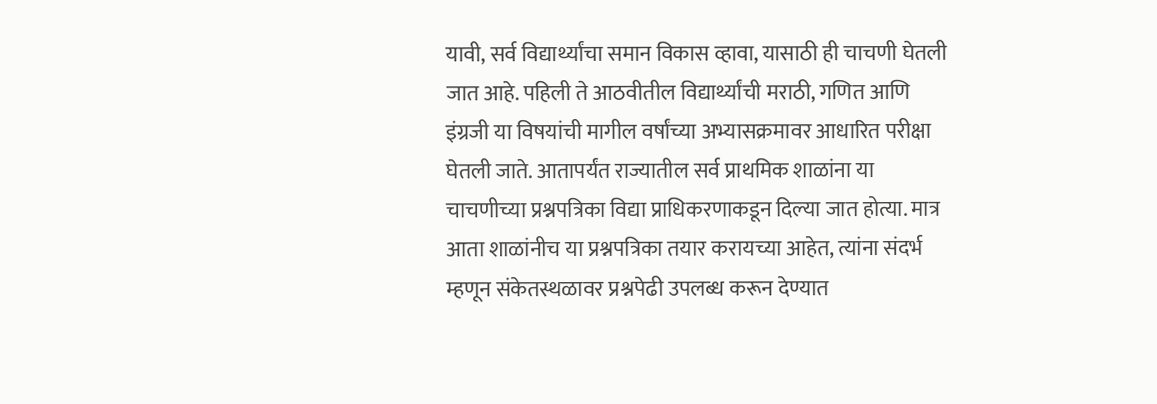यावी, सर्व विद्यार्थ्यांचा समान विकास व्हावा, यासाठी ही चाचणी घेतली जात आहे. पहिली ते आठवीतील विद्यार्थ्यांची मराठी, गणित आणि इंग्रजी या विषयांची मागील वर्षांच्या अभ्यासक्रमावर आधारित परीक्षा घेतली जाते. आतापर्यंत राज्यातील सर्व प्राथमिक शाळांना या चाचणीच्या प्रश्नपत्रिका विद्या प्राधिकरणाकडून दिल्या जात होत्या. मात्र आता शाळांनीच या प्रश्नपत्रिका तयार करायच्या आहेत, त्यांना संदर्भ म्हणून संकेतस्थळावर प्रश्नपेढी उपलब्ध करून देण्यात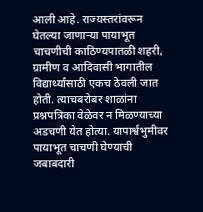आली आहे. राज्यस्तरांवरून घेतल्या जाणाऱ्या पायाभूत चाचणीची काठिण्यपातळी शहरी, ग्रामीण व आदिवासी भागातील विद्यार्थ्यांसाठी एकच ठेवली जात होती. त्याचबरोबर शाळांना प्रश्नपत्रिका वेळेवर न मिळण्याच्या अडचणी येत होत्या. यापार्श्वभुमीवर पायाभूत चाचणी घेण्याची जबाबदारी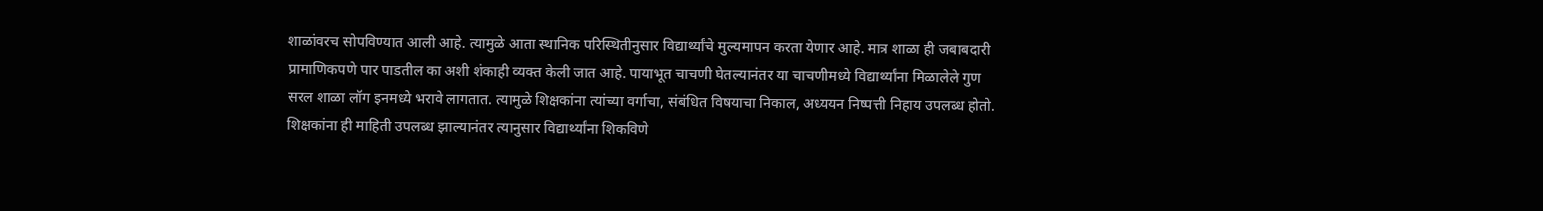शाळांवरच सोपविण्यात आली आहे. त्यामुळे आता स्थानिक परिस्थितीनुसार विद्यार्थ्यांचे मुल्यमापन करता येणार आहे. मात्र शाळा ही जबाबदारी प्रामाणिकपणे पार पाडतील का अशी शंकाही व्यक्त केली जात आहे. पायाभूत चाचणी घेतल्यानंतर या चाचणीमध्ये विद्यार्थ्यांना मिळालेले गुण सरल शाळा लॉग इनमध्ये भरावे लागतात. त्यामुळे शिक्षकांना त्यांच्या वर्गाचा, संबंधित विषयाचा निकाल, अध्ययन निष्पत्ती निहाय उपलब्ध होतो. शिक्षकांना ही माहिती उपलब्ध झाल्यानंतर त्यानुसार विद्यार्थ्यांना शिकविणे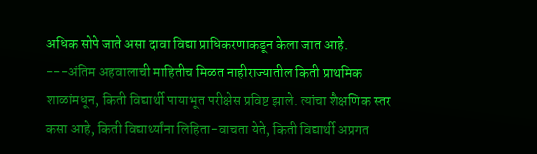अधिक सोपे जाते असा दावा विद्या प्राधिकरणाकडून केला जात आहे.  ---अंतिम अहवालाची माहितीच मिळत नाहीराज्यातील किती प्राथमिक शाळांमधून, किती विद्यार्थी पायाभूत परीक्षेस प्रविष्ट झाले. त्यांचा शैक्षणिक स्तर कसा आहे, किती विद्यार्थ्यांना लिहिता-वाचता येते, किती विद्यार्थी अप्रगत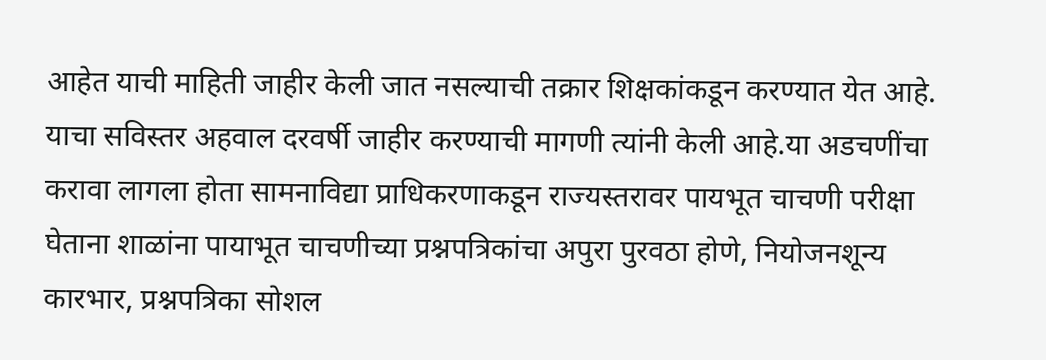आहेत याची माहिती जाहीर केली जात नसल्याची तक्रार शिक्षकांकडून करण्यात येत आहे. याचा सविस्तर अहवाल दरवर्षी जाहीर करण्याची मागणी त्यांनी केली आहे.या अडचणींचा करावा लागला होता सामनाविद्या प्राधिकरणाकडून राज्यस्तरावर पायभूत चाचणी परीक्षा घेताना शाळांना पायाभूत चाचणीच्या प्रश्नपत्रिकांचा अपुरा पुरवठा होणे, नियोजनशून्य कारभार, प्रश्नपत्रिका सोशल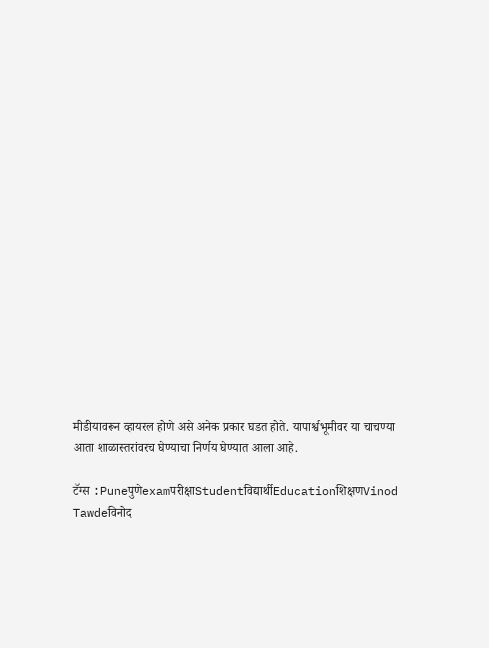मीडीयावरून व्हायरल होणे असे अनेक प्रकार घडत होते. यापार्श्वभूमीवर या चाचण्या आता शाळास्तरांवरच घेण्याचा निर्णय घेण्यात आला आहे.

टॅग्स :Puneपुणेexamपरीक्षाStudentविद्यार्थीEducationशिक्षणVinod Tawdeविनोद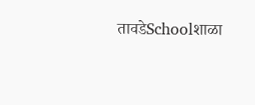तावडेSchoolशाळा